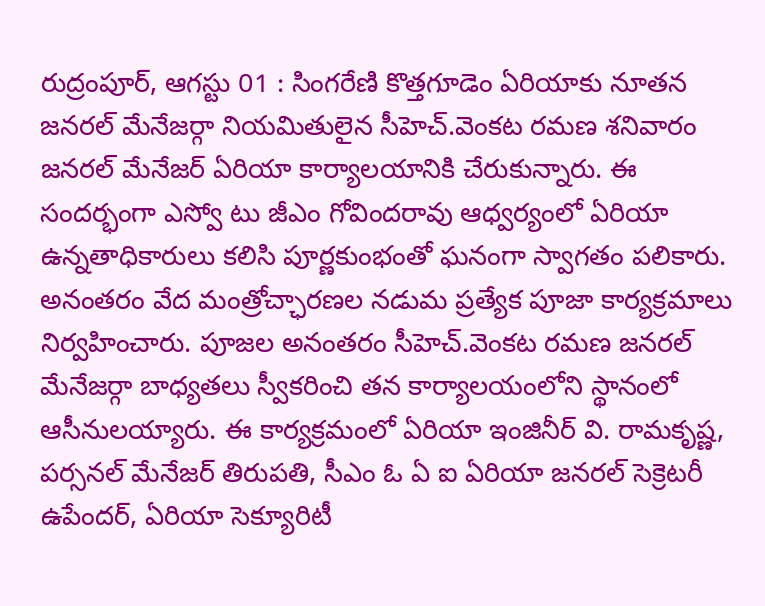రుద్రంపూర్, ఆగస్టు 01 : సింగరేణి కొత్తగూడెం ఏరియాకు నూతన జనరల్ మేనేజర్గా నియమితులైన సీహెచ్.వెంకట రమణ శనివారం జనరల్ మేనేజర్ ఏరియా కార్యాలయానికి చేరుకున్నారు. ఈ సందర్భంగా ఎస్వో టు జీఎం గోవిందరావు ఆధ్వర్యంలో ఏరియా ఉన్నతాధికారులు కలిసి పూర్ణకుంభంతో ఘనంగా స్వాగతం పలికారు. అనంతరం వేద మంత్రోచ్ఛారణల నడుమ ప్రత్యేక పూజా కార్యక్రమాలు నిర్వహించారు. పూజల అనంతరం సీహెచ్.వెంకట రమణ జనరల్ మేనేజర్గా బాధ్యతలు స్వీకరించి తన కార్యాలయంలోని స్థానంలో ఆసీనులయ్యారు. ఈ కార్యక్రమంలో ఏరియా ఇంజినీర్ వి. రామకృష్ణ, పర్సనల్ మేనేజర్ తిరుపతి, సీఎం ఓ ఏ ఐ ఏరియా జనరల్ సెక్రెటరీ ఉపేందర్, ఏరియా సెక్యూరిటీ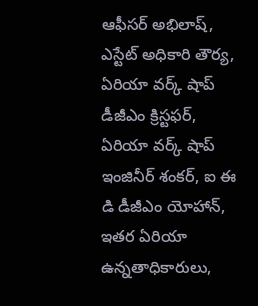ఆఫీసర్ అభిలాష్, ఎస్టేట్ అధికారి తౌర్య, ఏరియా వర్క్ షాప్ డీజీఎం క్రిస్టఫర్, ఏరియా వర్క్ షాప్ ఇంజినీర్ శంకర్, ఐ ఈ డి డీజీఎం యోహాన్, ఇతర ఏరియా ఉన్నతాధికారులు,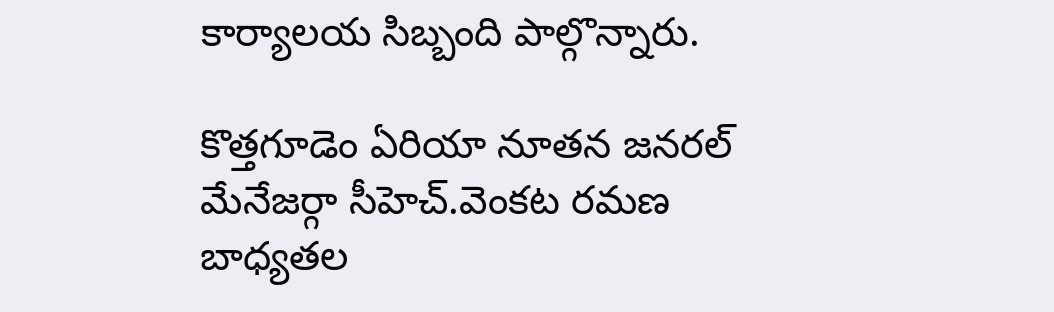కార్యాలయ సిబ్బంది పాల్గొన్నారు.

కొత్తగూడెం ఏరియా నూతన జనరల్ మేనేజర్గా సీహెచ్.వెంకట రమణ బాధ్యతల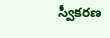స్వీకరణ